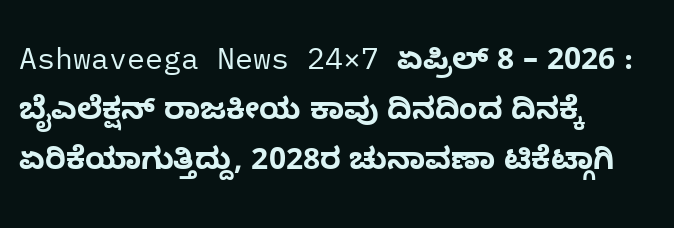Ashwaveega News 24×7 ಏಪ್ರಿಲ್ 8 – 2026 : ಬೈಎಲೆಕ್ಷನ್ ರಾಜಕೀಯ ಕಾವು ದಿನದಿಂದ ದಿನಕ್ಕೆ ಏರಿಕೆಯಾಗುತ್ತಿದ್ದು, 2028ರ ಚುನಾವಣಾ ಟಿಕೆಟ್ಗಾಗಿ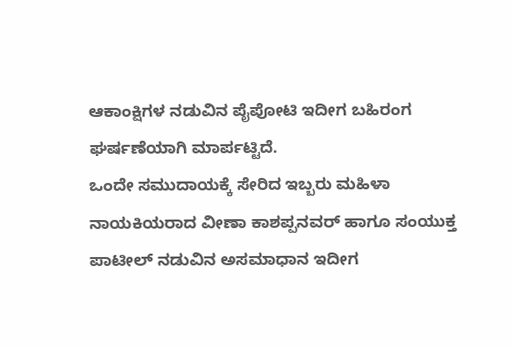ಆಕಾಂಕ್ಷಿಗಳ ನಡುವಿನ ಪೈಪೋಟಿ ಇದೀಗ ಬಹಿರಂಗ ಘರ್ಷಣೆಯಾಗಿ ಮಾರ್ಪಟ್ಟಿದೆ.
ಒಂದೇ ಸಮುದಾಯಕ್ಕೆ ಸೇರಿದ ಇಬ್ಬರು ಮಹಿಳಾ ನಾಯಕಿಯರಾದ ವೀಣಾ ಕಾಶಪ್ಪನವರ್ ಹಾಗೂ ಸಂಯುಕ್ತ ಪಾಟೀಲ್ ನಡುವಿನ ಅಸಮಾಧಾನ ಇದೀಗ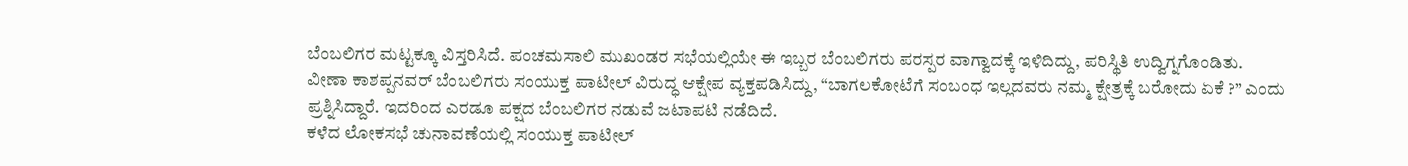ಬೆಂಬಲಿಗರ ಮಟ್ಟಕ್ಕೂ ವಿಸ್ತರಿಸಿದೆ. ಪಂಚಮಸಾಲಿ ಮುಖಂಡರ ಸಭೆಯಲ್ಲಿಯೇ ಈ ಇಬ್ಬರ ಬೆಂಬಲಿಗರು ಪರಸ್ಪರ ವಾಗ್ವಾದಕ್ಕೆ ಇಳಿದಿದ್ದು, ಪರಿಸ್ಥಿತಿ ಉದ್ವಿಗ್ನಗೊಂಡಿತು.
ವೀಣಾ ಕಾಶಪ್ಪನವರ್ ಬೆಂಬಲಿಗರು ಸಂಯುಕ್ತ ಪಾಟೀಲ್ ವಿರುದ್ಧ ಆಕ್ಷೇಪ ವ್ಯಕ್ತಪಡಿಸಿದ್ದು, “ಬಾಗಲಕೋಟೆಗೆ ಸಂಬಂಧ ಇಲ್ಲದವರು ನಮ್ಮ ಕ್ಷೇತ್ರಕ್ಕೆ ಬರೋದು ಏಕೆ ?” ಎಂದು ಪ್ರಶ್ನಿಸಿದ್ದಾರೆ. ಇದರಿಂದ ಎರಡೂ ಪಕ್ಷದ ಬೆಂಬಲಿಗರ ನಡುವೆ ಜಟಾಪಟಿ ನಡೆದಿದೆ.
ಕಳೆದ ಲೋಕಸಭೆ ಚುನಾವಣೆಯಲ್ಲಿ ಸಂಯುಕ್ತ ಪಾಟೀಲ್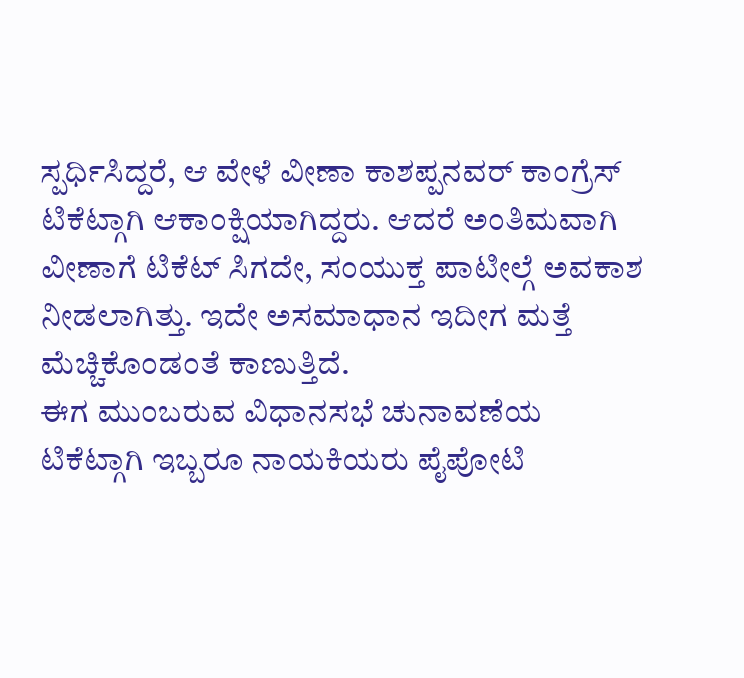ಸ್ಪರ್ಧಿಸಿದ್ದರೆ, ಆ ವೇಳೆ ವೀಣಾ ಕಾಶಪ್ಪನವರ್ ಕಾಂಗ್ರೆಸ್ ಟಿಕೆಟ್ಗಾಗಿ ಆಕಾಂಕ್ಷಿಯಾಗಿದ್ದರು. ಆದರೆ ಅಂತಿಮವಾಗಿ ವೀಣಾಗೆ ಟಿಕೆಟ್ ಸಿಗದೇ, ಸಂಯುಕ್ತ ಪಾಟೀಲ್ಗೆ ಅವಕಾಶ ನೀಡಲಾಗಿತ್ತು. ಇದೇ ಅಸಮಾಧಾನ ಇದೀಗ ಮತ್ತೆ ಮೆಚ್ಚಿಕೊಂಡಂತೆ ಕಾಣುತ್ತಿದೆ.
ಈಗ ಮುಂಬರುವ ವಿಧಾನಸಭೆ ಚುನಾವಣೆಯ ಟಿಕೆಟ್ಗಾಗಿ ಇಬ್ಬರೂ ನಾಯಕಿಯರು ಪೈಪೋಟಿ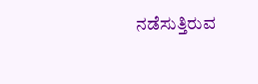ನಡೆಸುತ್ತಿರುವ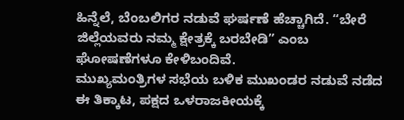ಹಿನ್ನೆಲೆ, ಬೆಂಬಲಿಗರ ನಡುವೆ ಘರ್ಷಣೆ ಹೆಚ್ಚಾಗಿದೆ. “ಬೇರೆ ಜಿಲ್ಲೆಯವರು ನಮ್ಮ ಕ್ಷೇತ್ರಕ್ಕೆ ಬರಬೇಡಿ” ಎಂಬ ಘೋಷಣೆಗಳೂ ಕೇಳಿಬಂದಿವೆ.
ಮುಖ್ಯಮಂತ್ರಿಗಳ ಸಭೆಯ ಬಳಿಕ ಮುಖಂಡರ ನಡುವೆ ನಡೆದ ಈ ತಿಕ್ಕಾಟ, ಪಕ್ಷದ ಒಳರಾಜಕೀಯಕ್ಕೆ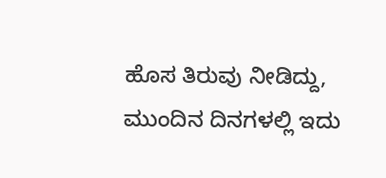ಹೊಸ ತಿರುವು ನೀಡಿದ್ದು, ಮುಂದಿನ ದಿನಗಳಲ್ಲಿ ಇದು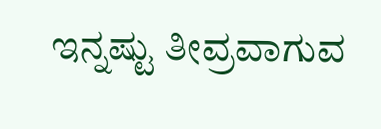ಇನ್ನಷ್ಟು ತೀವ್ರವಾಗುವ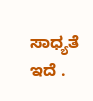ಸಾಧ್ಯತೆ ಇದೆ .